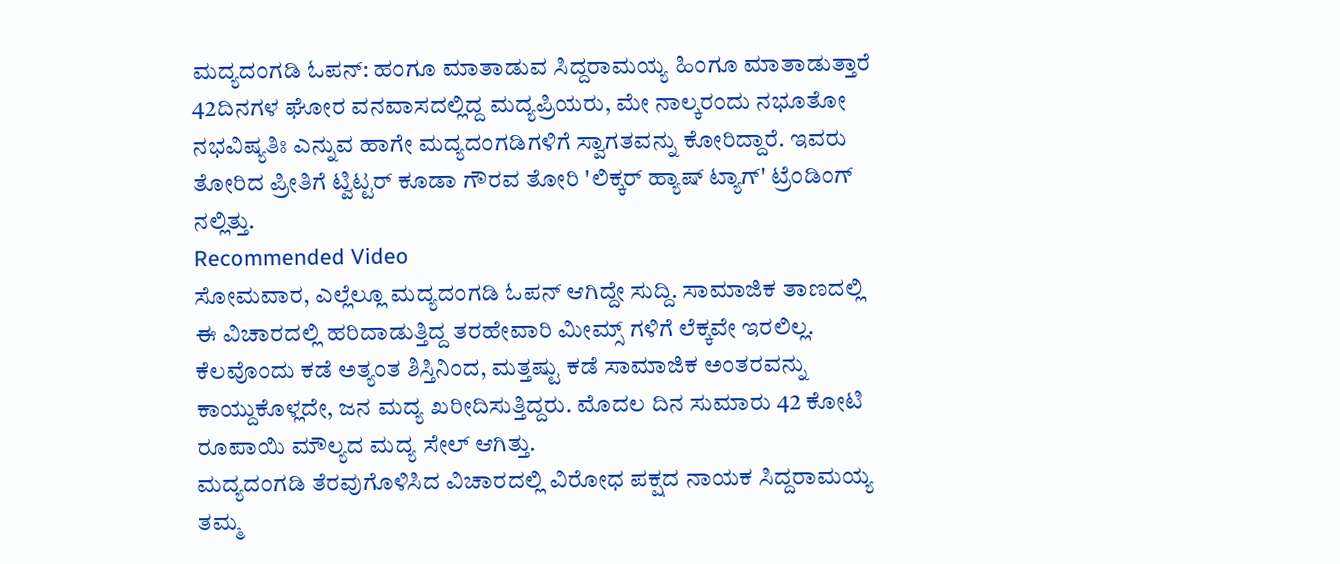ಮದ್ಯದಂಗಡಿ ಓಪನ್: ಹಂಗೂ ಮಾತಾಡುವ ಸಿದ್ದರಾಮಯ್ಯ ಹಿಂಗೂ ಮಾತಾಡುತ್ತಾರೆ
42ದಿನಗಳ ಘೋರ ವನವಾಸದಲ್ಲಿದ್ದ ಮದ್ಯಪ್ರಿಯರು, ಮೇ ನಾಲ್ಕರಂದು ನಭೂತೋ ನಭವಿಷ್ಯತಿಃ ಎನ್ನುವ ಹಾಗೇ ಮದ್ಯದಂಗಡಿಗಳಿಗೆ ಸ್ವಾಗತವನ್ನು ಕೋರಿದ್ದಾರೆ. ಇವರು ತೋರಿದ ಪ್ರೀತಿಗೆ ಟ್ವಿಟ್ಟರ್ ಕೂಡಾ ಗೌರವ ತೋರಿ 'ಲಿಕ್ಕರ್ ಹ್ಯಾಷ್ ಟ್ಯಾಗ್' ಟ್ರೆಂಡಿಂಗ್ ನಲ್ಲಿತ್ತು.
Recommended Video
ಸೋಮವಾರ, ಎಲ್ಲೆಲ್ಲೂ ಮದ್ಯದಂಗಡಿ ಓಪನ್ ಆಗಿದ್ದೇ ಸುದ್ದಿ. ಸಾಮಾಜಿಕ ತಾಣದಲ್ಲಿ ಈ ವಿಚಾರದಲ್ಲಿ ಹರಿದಾಡುತ್ತಿದ್ದ ತರಹೇವಾರಿ ಮೀಮ್ಸ್ ಗಳಿಗೆ ಲೆಕ್ಕವೇ ಇರಲಿಲ್ಲ.
ಕೆಲವೊಂದು ಕಡೆ ಅತ್ಯಂತ ಶಿಸ್ತಿನಿಂದ, ಮತ್ತಷ್ಟು ಕಡೆ ಸಾಮಾಜಿಕ ಅಂತರವನ್ನು ಕಾಯ್ದುಕೊಳ್ಲದೇ, ಜನ ಮದ್ಯ ಖರೀದಿಸುತ್ತಿದ್ದರು. ಮೊದಲ ದಿನ ಸುಮಾರು 42 ಕೋಟಿ ರೂಪಾಯಿ ಮೌಲ್ಯದ ಮದ್ಯ ಸೇಲ್ ಆಗಿತ್ತು.
ಮದ್ಯದಂಗಡಿ ತೆರವುಗೊಳಿಸಿದ ವಿಚಾರದಲ್ಲಿ ವಿರೋಧ ಪಕ್ಷದ ನಾಯಕ ಸಿದ್ದರಾಮಯ್ಯ ತಮ್ಮ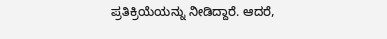ಪ್ರತಿಕ್ರಿಯೆಯನ್ನು ನೀಡಿದ್ದಾರೆ. ಆದರೆ,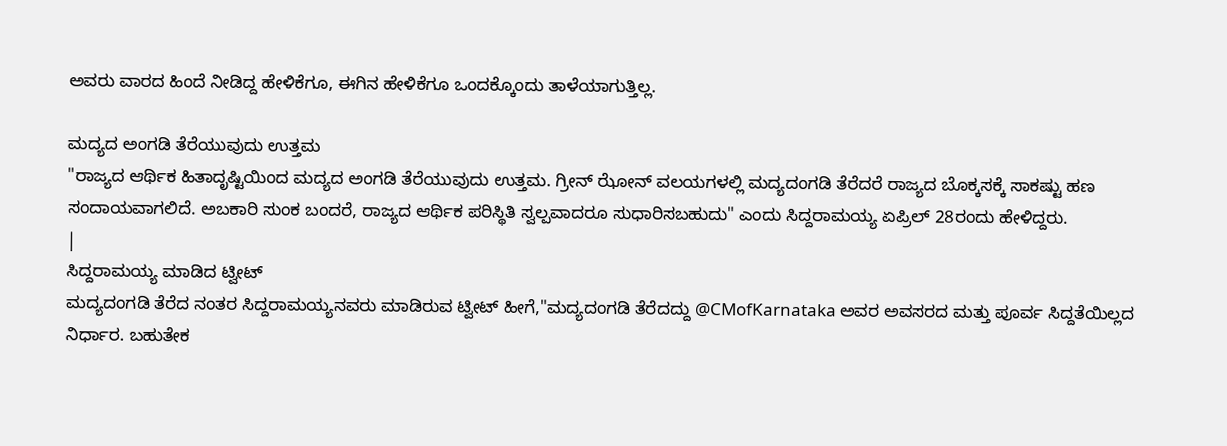ಅವರು ವಾರದ ಹಿಂದೆ ನೀಡಿದ್ದ ಹೇಳಿಕೆಗೂ, ಈಗಿನ ಹೇಳಿಕೆಗೂ ಒಂದಕ್ಕೊಂದು ತಾಳೆಯಾಗುತ್ತಿಲ್ಲ.

ಮದ್ಯದ ಅಂಗಡಿ ತೆರೆಯುವುದು ಉತ್ತಮ
"ರಾಜ್ಯದ ಆರ್ಥಿಕ ಹಿತಾದೃಷ್ಟಿಯಿಂದ ಮದ್ಯದ ಅಂಗಡಿ ತೆರೆಯುವುದು ಉತ್ತಮ. ಗ್ರೀನ್ ಝೋನ್ ವಲಯಗಳಲ್ಲಿ ಮದ್ಯದಂಗಡಿ ತೆರೆದರೆ ರಾಜ್ಯದ ಬೊಕ್ಕಸಕ್ಕೆ ಸಾಕಷ್ಟು ಹಣ ಸಂದಾಯವಾಗಲಿದೆ. ಅಬಕಾರಿ ಸುಂಕ ಬಂದರೆ, ರಾಜ್ಯದ ಆರ್ಥಿಕ ಪರಿಸ್ಥಿತಿ ಸ್ವಲ್ಪವಾದರೂ ಸುಧಾರಿಸಬಹುದು" ಎಂದು ಸಿದ್ದರಾಮಯ್ಯ ಏಪ್ರಿಲ್ 28ರಂದು ಹೇಳಿದ್ದರು.
|
ಸಿದ್ದರಾಮಯ್ಯ ಮಾಡಿದ ಟ್ವೀಟ್
ಮದ್ಯದಂಗಡಿ ತೆರೆದ ನಂತರ ಸಿದ್ದರಾಮಯ್ಯನವರು ಮಾಡಿರುವ ಟ್ವೀಟ್ ಹೀಗೆ,"ಮದ್ಯದಂಗಡಿ ತೆರೆದದ್ದು @CMofKarnataka ಅವರ ಅವಸರದ ಮತ್ತು ಪೂರ್ವ ಸಿದ್ದತೆಯಿಲ್ಲದ ನಿರ್ಧಾರ. ಬಹುತೇಕ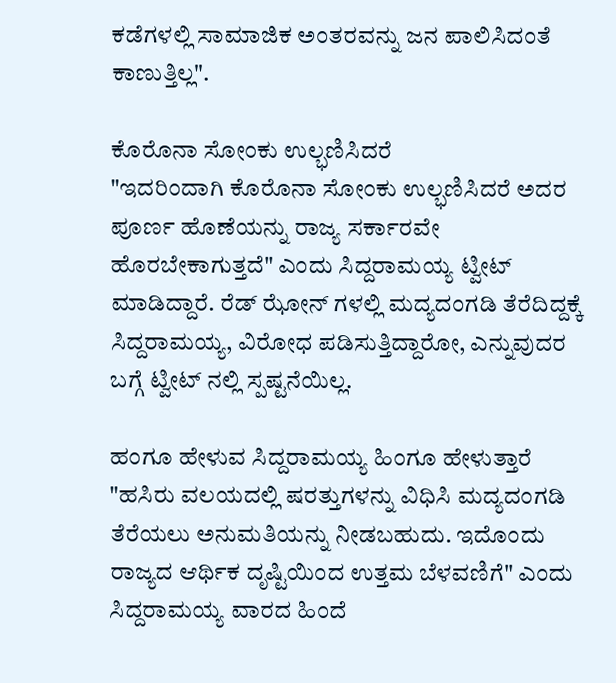ಕಡೆಗಳಲ್ಲಿ ಸಾಮಾಜಿಕ ಅಂತರವನ್ನು ಜನ ಪಾಲಿಸಿದಂತೆ ಕಾಣುತ್ತಿಲ್ಲ".

ಕೊರೊನಾ ಸೋಂಕು ಉಲ್ಭಣಿಸಿದರೆ
"ಇದರಿಂದಾಗಿ ಕೊರೊನಾ ಸೋಂಕು ಉಲ್ಭಣಿಸಿದರೆ ಅದರ ಪೂರ್ಣ ಹೊಣೆಯನ್ನು ರಾಜ್ಯ ಸರ್ಕಾರವೇ ಹೊರಬೇಕಾಗುತ್ತದೆ" ಎಂದು ಸಿದ್ದರಾಮಯ್ಯ ಟ್ವೀಟ್ ಮಾಡಿದ್ದಾರೆ. ರೆಡ್ ಝೋನ್ ಗಳಲ್ಲಿ ಮದ್ಯದಂಗಡಿ ತೆರೆದಿದ್ದಕ್ಕೆ ಸಿದ್ದರಾಮಯ್ಯ, ವಿರೋಧ ಪಡಿಸುತ್ತಿದ್ದಾರೋ, ಎನ್ನುವುದರ ಬಗ್ಗೆ ಟ್ವೀಟ್ ನಲ್ಲಿ ಸ್ಪಷ್ಟನೆಯಿಲ್ಲ.

ಹಂಗೂ ಹೇಳುವ ಸಿದ್ದರಾಮಯ್ಯ ಹಿಂಗೂ ಹೇಳುತ್ತಾರೆ
"ಹಸಿರು ವಲಯದಲ್ಲಿ ಷರತ್ತುಗಳನ್ನು ವಿಧಿಸಿ ಮದ್ಯದಂಗಡಿ ತೆರೆಯಲು ಅನುಮತಿಯನ್ನು ನೀಡಬಹುದು. ಇದೊಂದು ರಾಜ್ಯದ ಆರ್ಥಿಕ ದೃಷ್ಟಿಯಿಂದ ಉತ್ತಮ ಬೆಳವಣಿಗೆ" ಎಂದು ಸಿದ್ದರಾಮಯ್ಯ ವಾರದ ಹಿಂದೆ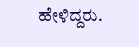ಹೇಳಿದ್ದರು.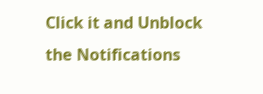Click it and Unblock the Notifications